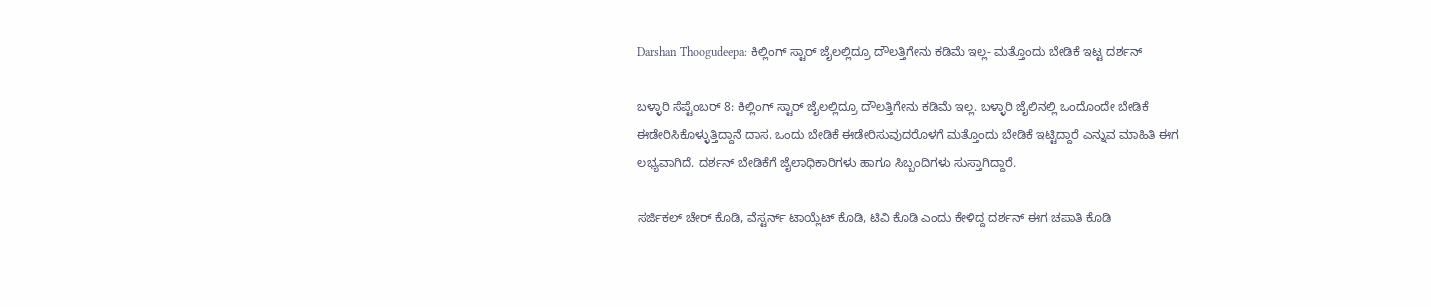Darshan Thoogudeepa: ಕಿಲ್ಲಿಂಗ್‌ ಸ್ಟಾರ್ ಜೈಲಲ್ಲಿದ್ರೂ ದೌಲತ್ತಿಗೇನು ಕಡಿಮೆ ಇಲ್ಲ- ಮತ್ತೊಂದು ಬೇಡಿಕೆ ಇಟ್ಟ ದರ್ಶನ್

ಬಳ್ಳಾರಿ ಸೆಪ್ಟೆಂಬರ್ 8: ಕಿಲ್ಲಿಂಗ್‌ ಸ್ಟಾರ್ ಜೈಲಲ್ಲಿದ್ರೂ ದೌಲತ್ತಿಗೇನು ಕಡಿಮೆ ಇಲ್ಲ. ಬಳ್ಳಾರಿ ಜೈಲಿನಲ್ಲಿ ಒಂದೊಂದೇ ಬೇಡಿಕೆ ಈಡೇರಿಸಿಕೊಳ್ಳುತ್ತಿದ್ದಾನೆ ದಾಸ. ಒಂದು ಬೇಡಿಕೆ ಈಡೇರಿಸುವುದರೊಳಗೆ ಮತ್ತೊಂದು ಬೇಡಿಕೆ ಇಟ್ಟಿದ್ದಾರೆ ಎನ್ನುವ ಮಾಹಿತಿ ಈಗ ಲಭ್ಯವಾಗಿದೆ. ದರ್ಶನ್ ಬೇಡಿಕೆಗೆ ಜೈಲಾಧಿಕಾರಿಗಳು ಹಾಗೂ ಸಿಬ್ಬಂದಿಗಳು ಸುಸ್ತಾಗಿದ್ದಾರೆ.

ಸರ್ಜಿಕಲ್ ಚೇರ್‌ ಕೊಡಿ, ವೆಸ್ಟರ್ನ್ ಟಾಯ್ಲೆಟ್ ಕೊಡಿ, ಟಿವಿ ಕೊಡಿ ಎಂದು ಕೇಳಿದ್ದ ದರ್ಶನ್ ಈಗ ಚಪಾತಿ ಕೊಡಿ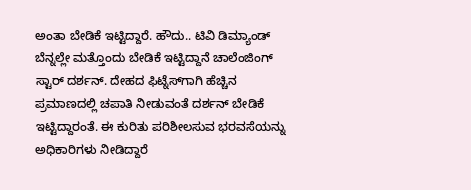ಅಂತಾ ಬೇಡಿಕೆ ಇಟ್ಟಿದ್ದಾರೆ. ಹೌದು.. ಟಿವಿ ಡಿಮ್ಯಾಂಡ್ ಬೆನ್ನಲ್ಲೇ ಮತ್ತೊಂದು ಬೇಡಿಕೆ ಇಟ್ಟಿದ್ದಾನೆ ಚಾಲೆಂಜಿಂಗ್ ಸ್ಟಾರ್ ದರ್ಶನ್. ದೇಹದ ಫಿಟ್ನೆಸ್‌ಗಾಗಿ ಹೆಚ್ಚಿನ ಪ್ರಮಾಣದಲ್ಲಿ ಚಪಾತಿ ನೀಡುವಂತೆ ದರ್ಶನ್ ಬೇಡಿಕೆ ಇಟ್ಟಿದ್ದಾರಂತೆ. ಈ ಕುರಿತು ಪರಿಶೀಲಸುವ ಭರವಸೆಯನ್ನು ಅಧಿಕಾರಿಗಳು ನೀಡಿದ್ದಾರೆ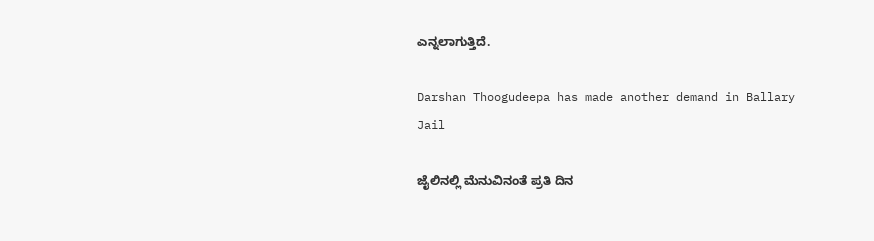ಎನ್ನಲಾಗುತ್ತಿದೆ.

Darshan Thoogudeepa has made another demand in Ballary Jail

ಜೈಲಿನಲ್ಲಿ ಮೆನುವಿನಂತೆ ಪ್ರತಿ ದಿನ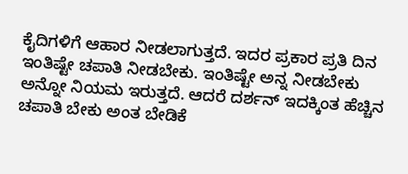ಕೈದಿಗಳಿಗೆ ಆಹಾರ ನೀಡಲಾಗುತ್ತದೆ. ಇದರ ಪ್ರಕಾರ ಪ್ರತಿ ದಿನ ಇಂತಿಷ್ಟೇ ಚಪಾತಿ ನೀಡಬೇಕು. ಇಂತಿಷ್ಟೇ ಅನ್ನ ನೀಡಬೇಕು ಅನ್ನೋ ನಿಯಮ ಇರುತ್ತದೆ. ಆದರೆ ದರ್ಶನ್ ಇದಕ್ಕಿಂತ ಹೆಚ್ಚಿನ ಚಪಾತಿ ಬೇಕು ಅಂತ ಬೇಡಿಕೆ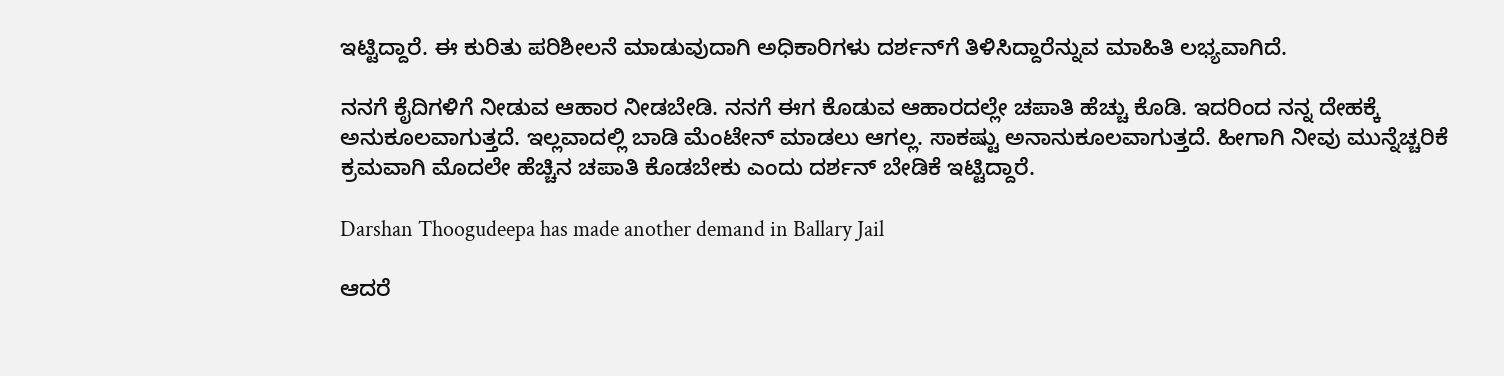ಇಟ್ಟಿದ್ದಾರೆ. ಈ ಕುರಿತು ಪರಿಶೀಲನೆ ಮಾಡುವುದಾಗಿ ಅಧಿಕಾರಿಗಳು ದರ್ಶನ್‌ಗೆ ತಿಳಿಸಿದ್ದಾರೆನ್ನುವ ಮಾಹಿತಿ ಲಭ್ಯವಾಗಿದೆ.

ನನಗೆ ಕೈದಿಗಳಿಗೆ ನೀಡುವ ಆಹಾರ ನೀಡಬೇಡಿ. ನನಗೆ ಈಗ ಕೊಡುವ ಆಹಾರದಲ್ಲೇ ಚಪಾತಿ ಹೆಚ್ಚು ಕೊಡಿ. ಇದರಿಂದ ನನ್ನ ದೇಹಕ್ಕೆ ಅನುಕೂಲವಾಗುತ್ತದೆ. ಇಲ್ಲವಾದಲ್ಲಿ ಬಾಡಿ ಮೆಂಟೇನ್ ಮಾಡಲು ಆಗಲ್ಲ. ಸಾಕಷ್ಟು ಅನಾನುಕೂಲವಾಗುತ್ತದೆ. ಹೀಗಾಗಿ ನೀವು ಮುನ್ನೆಚ್ಚರಿಕೆ ಕ್ರಮವಾಗಿ ಮೊದಲೇ ಹೆಚ್ಚಿನ ಚಪಾತಿ ಕೊಡಬೇಕು ಎಂದು ದರ್ಶನ್ ಬೇಡಿಕೆ ಇಟ್ಟಿದ್ದಾರೆ.

Darshan Thoogudeepa has made another demand in Ballary Jail

ಆದರೆ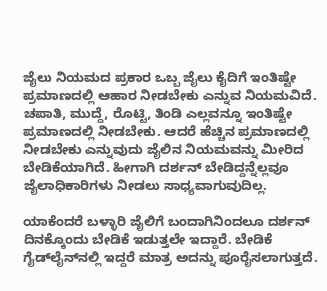ಜೈಲು ನಿಯಮದ ಪ್ರಕಾರ ಒಬ್ಬ ಜೈಲು ಕೈದಿಗೆ ಇಂತಿಷ್ಟೇ ಪ್ರಮಾಣದಲ್ಲಿ ಆಹಾರ ನೀಡಬೇಕು ಎನ್ನುವ ನಿಯಮವಿದೆ. ಚಪಾತಿ, ಮುದ್ದೆ, ರೊಟ್ಟಿ, ತಿಂಡಿ ಎಲ್ಲವನ್ನೂ ಇಂತಿಷ್ಟೇ ಪ್ರಮಾಣದಲ್ಲಿ ನೀಡಬೇಕು. ಆದರೆ ಹೆಚ್ಚಿನ ಪ್ರಮಾಣದಲ್ಲಿ ನೀಡಬೇಕು ಎನ್ನುವುದು ಜೈಲಿನ ನಿಯಮವನ್ನು ಮೀರಿದ ಬೇಡಿಕೆಯಾಗಿದೆ. ಹೀಗಾಗಿ ದರ್ಶನ್ ಬೇಡಿದ್ದನ್ನೆಲ್ಲವೂ ಜೈಲಾಧಿಕಾರಿಗಳು ನೀಡಲು ಸಾಧ್ಯವಾಗುವುದಿಲ್ಲ.

ಯಾಕೆಂದರೆ ಬಳ್ಳಾರಿ ಜೈಲಿಗೆ ಬಂದಾಗಿನಿಂದಲೂ ದರ್ಶನ್ ದಿನಕ್ಕೊಂದು ಬೇಡಿಕೆ ಇಡುತ್ತಲೇ ಇದ್ದಾರೆ. ಬೇಡಿಕೆ ಗೈಡ್‌ಲೈನ್‌ನಲ್ಲಿ ಇದ್ದರೆ ಮಾತ್ರ ಅದನ್ನು ಪೂರೈಸಲಾಗುತ್ತದೆ.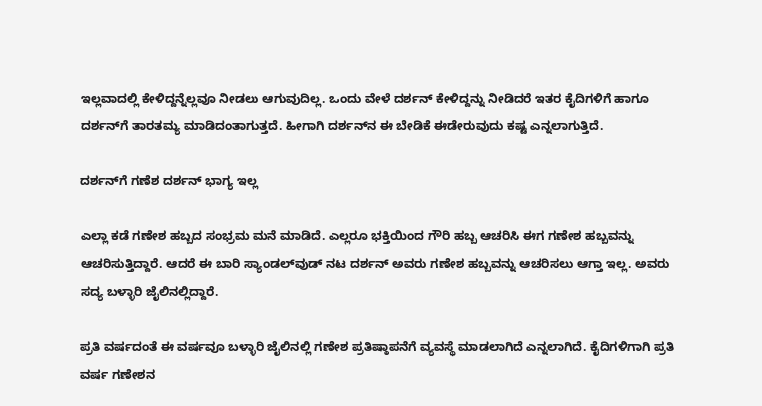ಇಲ್ಲವಾದಲ್ಲಿ ಕೇಳಿದ್ದನ್ನೆಲ್ಲವೂ ನೀಡಲು ಆಗುವುದಿಲ್ಲ. ಒಂದು ವೇಳೆ ದರ್ಶನ್ ಕೇಳಿದ್ದನ್ನು ನೀಡಿದರೆ ಇತರ ಕೈದಿಗಳಿಗೆ ಹಾಗೂ ದರ್ಶನ್‌ಗೆ ತಾರತಮ್ಯ ಮಾಡಿದಂತಾಗುತ್ತದೆ. ಹೀಗಾಗಿ ದರ್ಶನ್‌ನ ಈ ಬೇಡಿಕೆ ಈಡೇರುವುದು ಕಷ್ಟ ಎನ್ನಲಾಗುತ್ತಿದೆ.

ದರ್ಶನ್‌ಗೆ ಗಣೆಶ ದರ್ಶನ್ ಭಾಗ್ಯ ಇಲ್ಲ

ಎಲ್ಲಾ ಕಡೆ ಗಣೇಶ ಹಬ್ಬದ ಸಂಭ್ರಮ ಮನೆ ಮಾಡಿದೆ. ಎಲ್ಲರೂ ಭಕ್ತಿಯಿಂದ ಗೌರಿ ಹಬ್ಬ ಆಚರಿಸಿ ಈಗ ಗಣೇಶ ಹಬ್ಬವನ್ನು ಆಚರಿಸುತ್ತಿದ್ದಾರೆ. ಆದರೆ ಈ ಬಾರಿ ಸ್ಯಾಂಡಲ್‌ವುಡ್‌ ನಟ ದರ್ಶನ್‌ ಅವರು ಗಣೇಶ ಹಬ್ಬವನ್ನು ಆಚರಿಸಲು ಆಗ್ತಾ ಇಲ್ಲ. ಅವರು ಸದ್ಯ ಬಳ್ಳಾರಿ ಜೈಲಿನಲ್ಲಿದ್ದಾರೆ.

ಪ್ರತಿ ವರ್ಷದಂತೆ ಈ ವರ್ಷವೂ ಬಳ್ಳಾರಿ ಜೈಲಿನಲ್ಲಿ ಗಣೇಶ ಪ್ರತಿಷ್ಠಾಪನೆಗೆ ವ್ಯವಸ್ಥೆ ಮಾಡಲಾಗಿದೆ ಎನ್ನಲಾಗಿದೆ. ಕೈದಿಗಳಿಗಾಗಿ ಪ್ರತಿ ವರ್ಷ ಗಣೇಶನ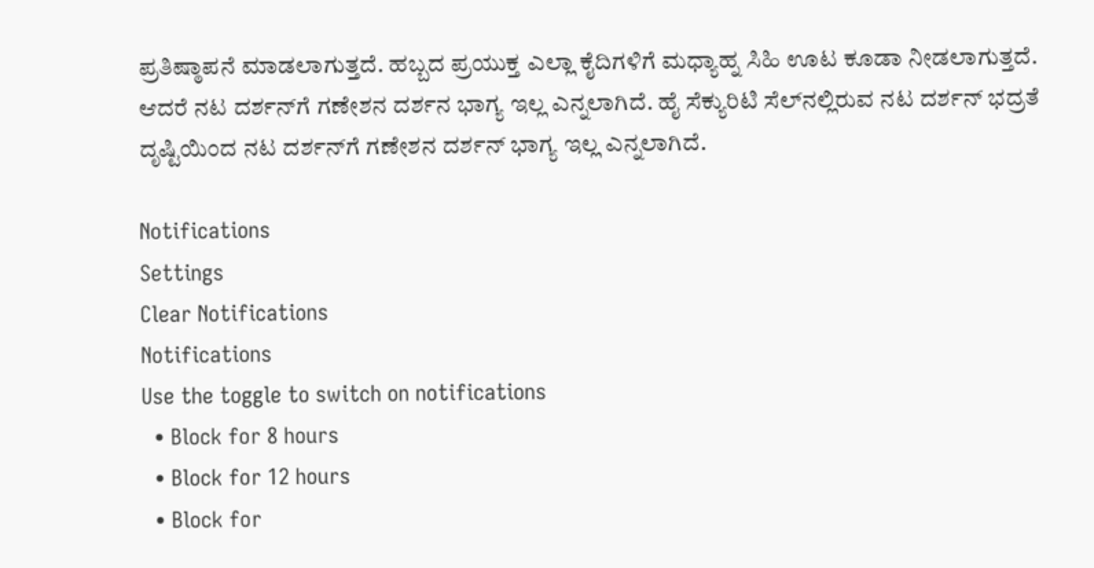ಪ್ರತಿಷ್ಠಾಪನೆ ಮಾಡಲಾಗುತ್ತದೆ. ಹಬ್ಬದ ಪ್ರಯುಕ್ತ ಎಲ್ಲಾ ಕೈದಿಗಳಿಗೆ ಮಧ್ಯಾಹ್ನ ಸಿಹಿ ಊಟ ಕೂಡಾ ನೀಡಲಾಗುತ್ತದೆ. ಆದರೆ ನಟ ದರ್ಶನ್‌ಗೆ ಗಣೇಶನ ದರ್ಶನ ಭಾಗ್ಯ ಇಲ್ಲ ಎನ್ನಲಾಗಿದೆ. ಹೈ ಸೆಕ್ಯುರಿಟಿ ಸೆಲ್‌ನಲ್ಲಿರುವ ನಟ ದರ್ಶನ್ ಭದ್ರತೆ ದೃಷ್ಟಿಯಿಂದ ನಟ ದರ್ಶನ್‌ಗೆ ಗಣೇಶನ ದರ್ಶನ್ ಭಾಗ್ಯ ಇಲ್ಲ ಎನ್ನಲಾಗಿದೆ.

Notifications
Settings
Clear Notifications
Notifications
Use the toggle to switch on notifications
  • Block for 8 hours
  • Block for 12 hours
  • Block for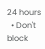24 hours
  • Don't block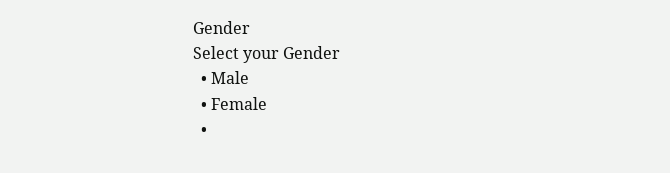Gender
Select your Gender
  • Male
  • Female
  •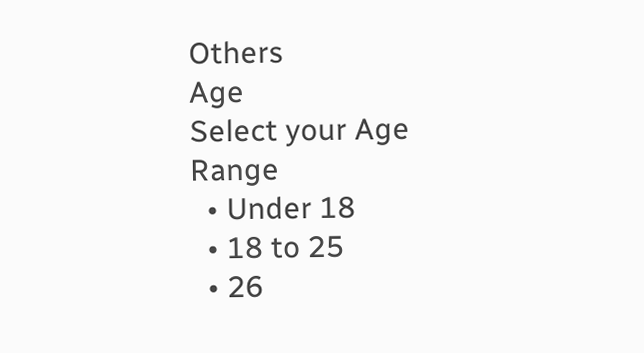Others
Age
Select your Age Range
  • Under 18
  • 18 to 25
  • 26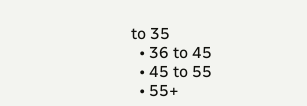to 35
  • 36 to 45
  • 45 to 55
  • 55+